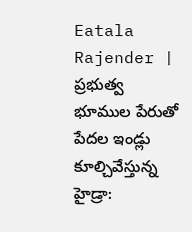Eatala Rajender | ప్రభుత్వ భూముల పేరుతో పేదల ఇండ్లు కూల్చివేస్తున్న హైడ్రా: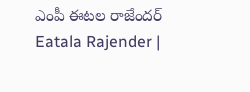ఎంపీ ఈటల రాజేందర్
Eatala Rajender |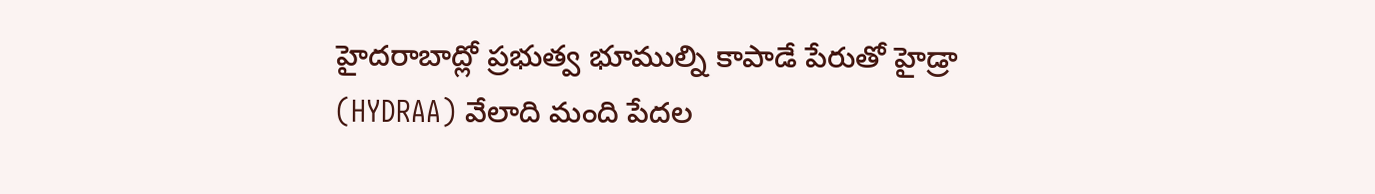హైదరాబాద్లో ప్రభుత్వ భూముల్ని కాపాడే పేరుతో హైడ్రా (HYDRAA) వేలాది మంది పేదల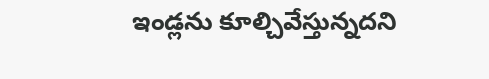ఇండ్లను కూల్చివేస్తున్నదని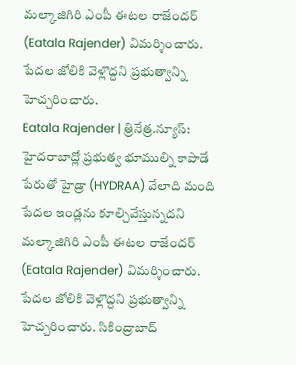మల్కాజిగిరి ఎంపీ ఈటల రాజేందర్ (Eatala Rajender) విమర్శించారు. పేదల జోలికి వెళ్లొద్దని ప్రభుత్వాన్ని హెచ్చరించారు.
Eatala Rajender | త్రినేత్ర.న్యూస్: హైదరాబాద్లో ప్రభుత్వ భూముల్ని కాపాడే పేరుతో హైడ్రా (HYDRAA) వేలాది మంది పేదల ఇండ్లను కూల్చివేస్తున్నదని మల్కాజిగిరి ఎంపీ ఈటల రాజేందర్ (Eatala Rajender) విమర్శించారు. పేదల జోలికి వెళ్లొద్దని ప్రభుత్వాన్ని హెచ్చరించారు. సికింద్రాబాద్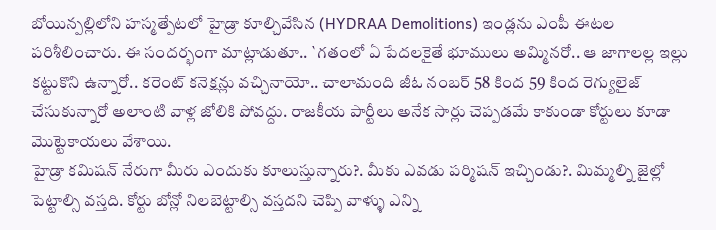బోయిన్పల్లిలోని హస్మత్పేటలో హైడ్రా కూల్చివేసిన (HYDRAA Demolitions) ఇండ్లను ఎంపీ ఈటల పరిశీలించారు. ఈ సందర్భంగా మాట్లాడుతూ.. `గతంలో ఏ పేదలకైతే భూములు అమ్మినరో.. ఆ జాగాలల్ల ఇల్లు కట్టుకొని ఉన్నారో.. కరెంట్ కనెక్షన్లు వచ్చినాయో.. చాలామంది జీఓ నంబర్ 58 కింద 59 కింద రెగ్యులైజ్ చేసుకున్నారో అలాంటి వాళ్ల జోలికి పోవద్దు. రాజకీయ పార్టీలు అనేక సార్లు చెప్పడమే కాకుండా కోర్టులు కూడా మొట్టెకాయలు వేశాయి.
హైడ్రా కమిషన్ నేరుగా మీరు ఎందుకు కూలుస్తున్నారు?. మీకు ఎవడు పర్మిషన్ ఇచ్చిండు?. మిమ్మల్ని జైల్లో పెట్టాల్సి వస్తది. కోర్టు బోన్లో నిలబెట్టాల్సి వస్తదని చెప్పి వాళ్ళు ఎన్ని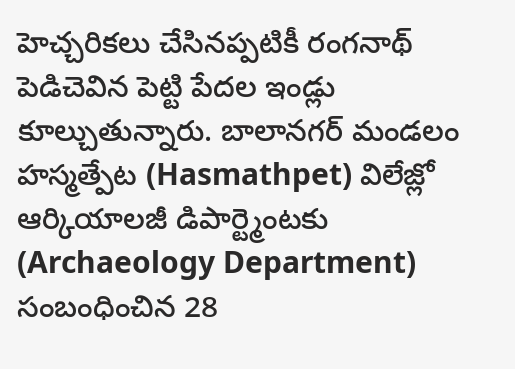హెచ్చరికలు చేసినప్పటికీ రంగనాథ్ పెడిచెవిన పెట్టి పేదల ఇండ్లు కూల్చుతున్నారు. బాలానగర్ మండలం హస్మత్పేట (Hasmathpet) విలేజ్లో ఆర్కియాలజీ డిపార్ట్మెంటకు (Archaeology Department) సంబంధించిన 28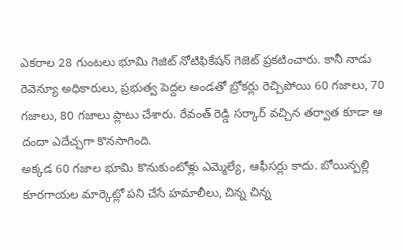ఎకరాల 28 గుంటలు భూమి గెజిట్ నోటిఫికేషన్ గెజెట్ ప్రకటించారు. కానీ నాడు రెవెన్యూ అధికారులు, ప్రభుత్వ పెద్దల అండతో బ్రోకర్లు రెచ్చిపోయి 60 గజాలు, 70 గజాలు, 80 గజాలు ప్లాటు చేశారు. రేవంత్ రెడ్డి సర్కార్ వచ్చిన తర్వాత కూడా ఆ దందా ఎదేచ్చగా కొనసాగింది.
అక్కడ 60 గజాల భూమి కొనుకుంటోళ్లు ఎమ్మెల్యే, ఆఫీసర్లు కాదు. బోయిన్పల్లి కూరగాయల మార్కెట్లో పని చేసే హమాలీలు, చిన్న చిన్న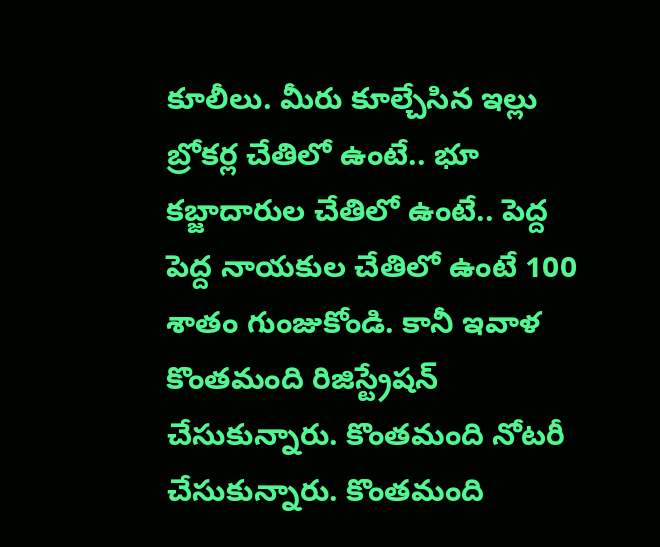కూలీలు. మీరు కూల్చేసిన ఇల్లు బ్రోకర్ల చేతిలో ఉంటే.. భూ కబ్జాదారుల చేతిలో ఉంటే.. పెద్ద పెద్ద నాయకుల చేతిలో ఉంటే 100 శాతం గుంజుకోండి. కానీ ఇవాళ కొంతమంది రిజిస్ట్రేషన్ చేసుకున్నారు. కొంతమంది నోటరీ చేసుకున్నారు. కొంతమంది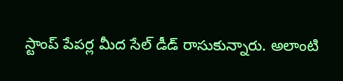స్టాంప్ పేపర్ల మీద సేల్ డీడ్ రాసుకున్నారు. అలాంటి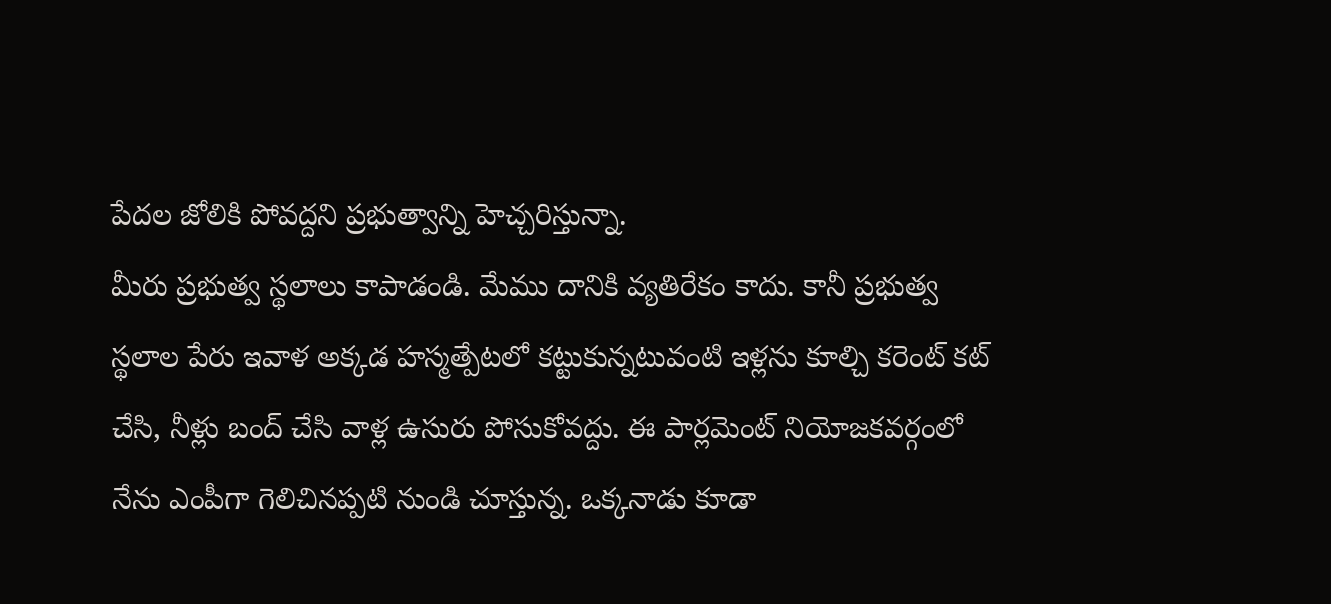పేదల జోలికి పోవద్దని ప్రభుత్వాన్ని హెచ్చరిస్తున్నా.
మీరు ప్రభుత్వ స్థలాలు కాపాడండి. మేము దానికి వ్యతిరేకం కాదు. కానీ ప్రభుత్వ స్థలాల పేరు ఇవాళ అక్కడ హస్మత్పేటలో కట్టుకున్నటువంటి ఇళ్లను కూల్చి కరెంట్ కట్ చేసి, నీళ్లు బంద్ చేసి వాళ్ల ఉసురు పోసుకోవద్దు. ఈ పార్లమెంట్ నియోజకవర్గంలో నేను ఎంపీగా గెలిచినప్పటి నుండి చూస్తున్న. ఒక్కనాడు కూడా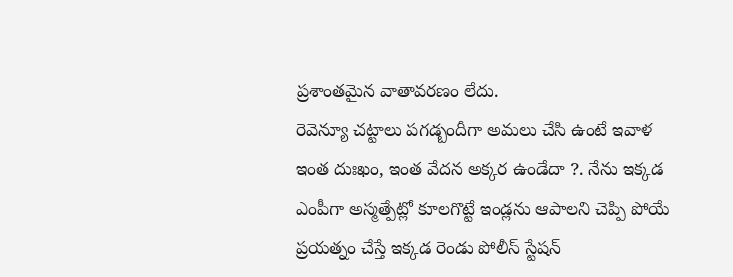ప్రశాంతమైన వాతావరణం లేదు.
రెవెన్యూ చట్టాలు పగడ్బందీగా అమలు చేసి ఉంటే ఇవాళ ఇంత దుఃఖం, ఇంత వేదన అక్కర ఉండేదా ?. నేను ఇక్కడ ఎంపీగా అస్మత్పేట్లో కూలగొట్టే ఇండ్లను ఆపాలని చెప్పి పోయే ప్రయత్నం చేస్తే ఇక్కడ రెండు పోలీస్ స్టేషన్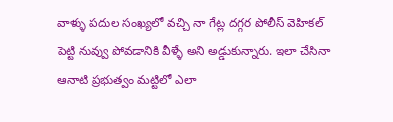వాళ్ళు పదుల సంఖ్యలో వచ్చి నా గేట్ల దగ్గర పోలీస్ వెహికల్ పెట్టి నువ్వు పోవడానికి వీళ్ళే అని అడ్డుకున్నారు. ఇలా చేసినా ఆనాటి ప్రభుత్వం మట్టిలో ఎలా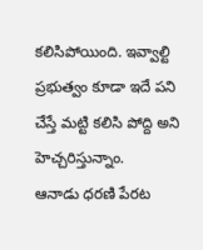కలిసిపోయింది. ఇవ్వాల్టి ప్రభుత్వం కూడా ఇదే పని చేస్తే మట్టి కలిసి పోద్ది అని హెచ్చరిస్తున్నాం.
ఆనాడు ధరణి పేరట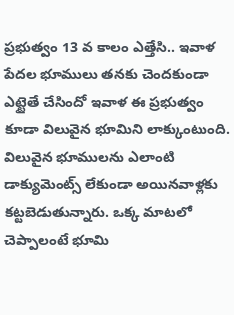ప్రభుత్వం 13 వ కాలం ఎత్తేసి.. ఇవాళ పేదల భూములు తనకు చెందకుండా ఎట్టైతే చేసిందో ఇవాళ ఈ ప్రభుత్వం కూడా విలువైన భూమిని లాక్కుంటుంది. విలువైన భూములను ఎలాంటి డాక్యుమెంట్స్ లేకుండా అయినవాళ్లకు కట్టబెడుతున్నారు. ఒక్క మాటలో చెప్పాలంటే భూమి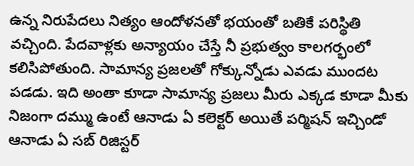ఉన్న నిరుపేదలు నిత్యం ఆందోళనతో భయంతో బతికే పరిస్థితి వచ్చింది. పేదవాళ్లకు అన్యాయం చేస్తే నీ ప్రభుత్వం కాలగర్భంలో కలిసిపోతుంది. సామాన్య ప్రజలతో గోక్కున్నోడు ఎవడు ముందట పడడు. ఇది అంతా కూడా సామాన్య ప్రజలు మీరు ఎక్కడ కూడా మీకు నిజంగా దమ్ము ఉంటే ఆనాడు ఏ కలెక్టర్ అయితే పర్మిషన్ ఇచ్చిండో ఆనాడు ఏ సబ్ రిజిస్టర్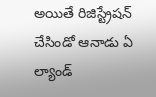అయితే రిజిస్ట్రేషన్ చేసిండో ఆనాడు ఏ ల్యాండ్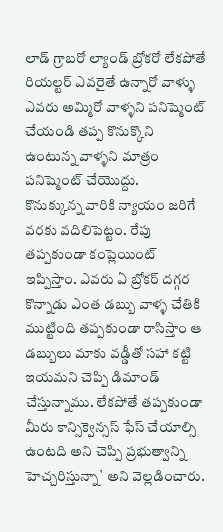లాడ్ గ్రాబరో ల్యాండ్ బ్రోకరో లేకపోతే రియల్టర్ ఎవరైతే ఉన్నారో వాళ్ళు ఎవరు అమ్మిరో వాళ్ళని పనిష్మెంట్ చేయండి తప్ప కొనుక్కొని ఉంటున్న వాళ్ళని మాత్రం పనిష్మెంట్ చేయొద్దు.
కొనుక్కున్న వారికి న్యాయం జరిగే వరకు వదిలిపెట్టం. రేపు తప్పకుండా కంప్లెయింట్ ఇప్పిస్తాం. ఎవరు ఏ బ్రోకర్ దగ్గర కొన్నాడు ఎంత డబ్బు వాళ్ళ చేతికి ముట్టింది తప్పకుండా రాసిస్తాం ఆ డబ్బులు మాకు వడ్డీతో సహా కట్టి ఇయమని చెప్పి డిమాండ్ చేస్తున్నాము. లేకపోతే తప్పకుండా మీరు కాన్సిక్వెన్సస్ ఫేస్ చేయాల్సి ఉంటది అని చెప్పి ప్రభుత్వాన్ని హెచ్చరిస్తున్నా` అని వెల్లడించారు.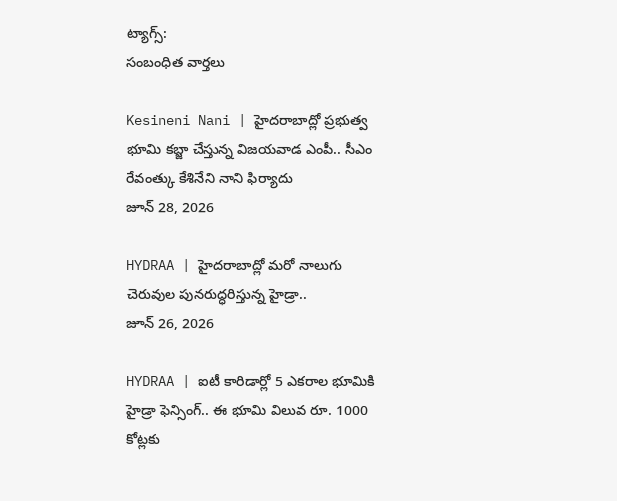ట్యాగ్స్:
సంబంధిత వార్తలు

Kesineni Nani | హైదరాబాద్లో ప్రభుత్వ భూమి కబ్జా చేస్తున్న విజయవాడ ఎంపీ.. సీఎం రేవంత్కు కేశినేని నాని ఫిర్యాదు
జూన్ 28, 2026

HYDRAA | హైదరాబాద్లో మరో నాలుగు చెరువుల పునరుద్ధరిస్తున్న హైడ్రా..
జూన్ 26, 2026

HYDRAA | ఐటీ కారిడార్లో 5 ఎకరాల భూమికి హైడ్రా ఫెన్సింగ్.. ఈ భూమి విలువ రూ. 1000 కోట్లకు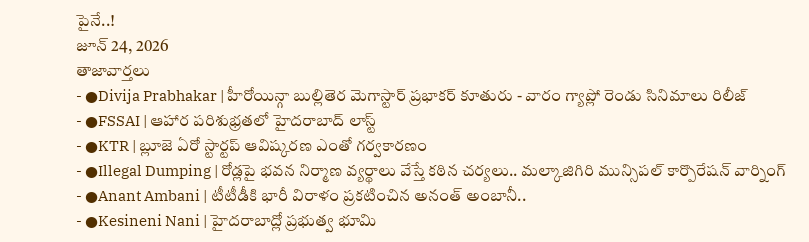పైనే..!
జూన్ 24, 2026
తాజావార్తలు
- ●Divija Prabhakar | హీరోయిన్గా బుల్లితెర మెగాస్టార్ ప్రభాకర్ కూతురు - వారం గ్యాప్లో రెండు సినిమాలు రిలీజ్
- ●FSSAI | ఆహార పరిశుభ్రతలో హైదరాబాద్ లాస్ట్
- ●KTR | బ్లూజె ఏరో స్టార్టప్ ఆవిష్కరణ ఎంతో గర్వకారణం
- ●Illegal Dumping | రోడ్లపై భవన నిర్మాణ వ్యర్థాలు వేస్తే కఠిన చర్యలు.. మల్కాజిగిరి మున్సిపల్ కార్పొరేషన్ వార్నింగ్
- ●Anant Ambani | టీటీడీకి భారీ విరాళం ప్రకటించిన అనంత్ అంబానీ..
- ●Kesineni Nani | హైదరాబాద్లో ప్రభుత్వ భూమి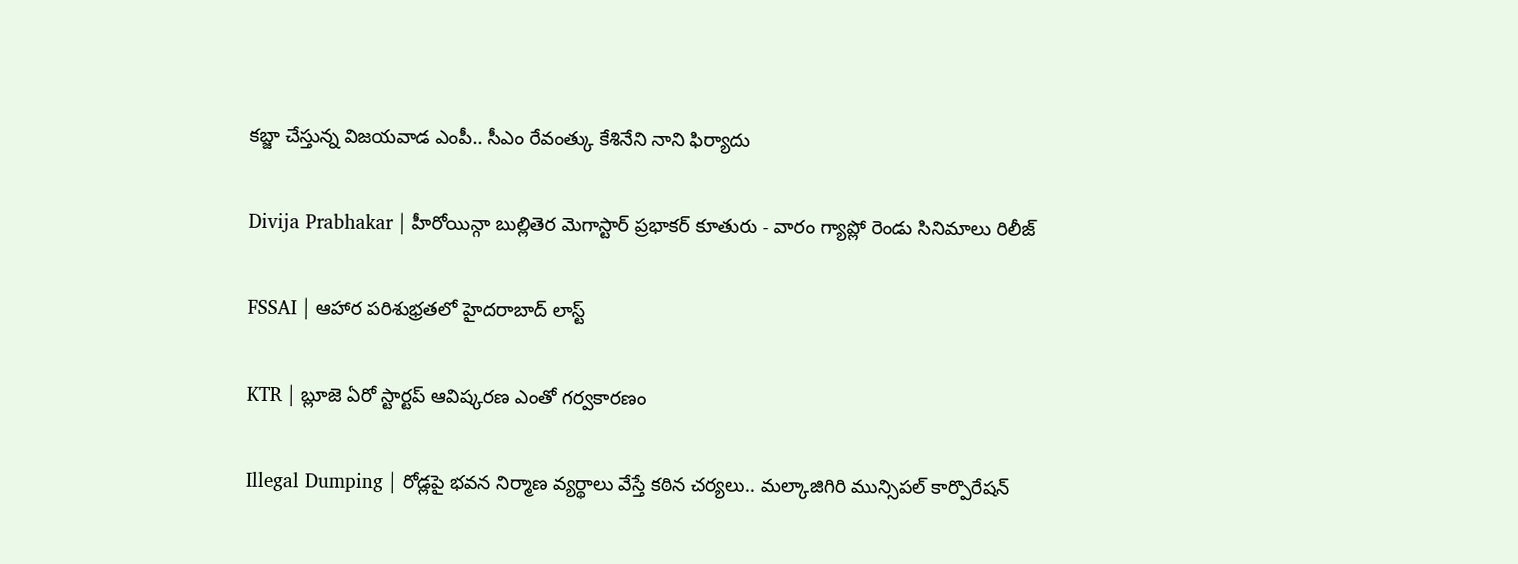కబ్జా చేస్తున్న విజయవాడ ఎంపీ.. సీఎం రేవంత్కు కేశినేని నాని ఫిర్యాదు

Divija Prabhakar | హీరోయిన్గా బుల్లితెర మెగాస్టార్ ప్రభాకర్ కూతురు - వారం గ్యాప్లో రెండు సినిమాలు రిలీజ్

FSSAI | ఆహార పరిశుభ్రతలో హైదరాబాద్ లాస్ట్

KTR | బ్లూజె ఏరో స్టార్టప్ ఆవిష్కరణ ఎంతో గర్వకారణం

Illegal Dumping | రోడ్లపై భవన నిర్మాణ వ్యర్థాలు వేస్తే కఠిన చర్యలు.. మల్కాజిగిరి మున్సిపల్ కార్పొరేషన్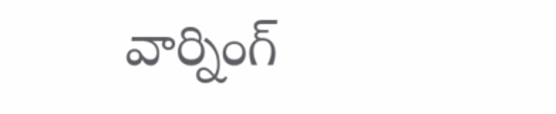వార్నింగ్